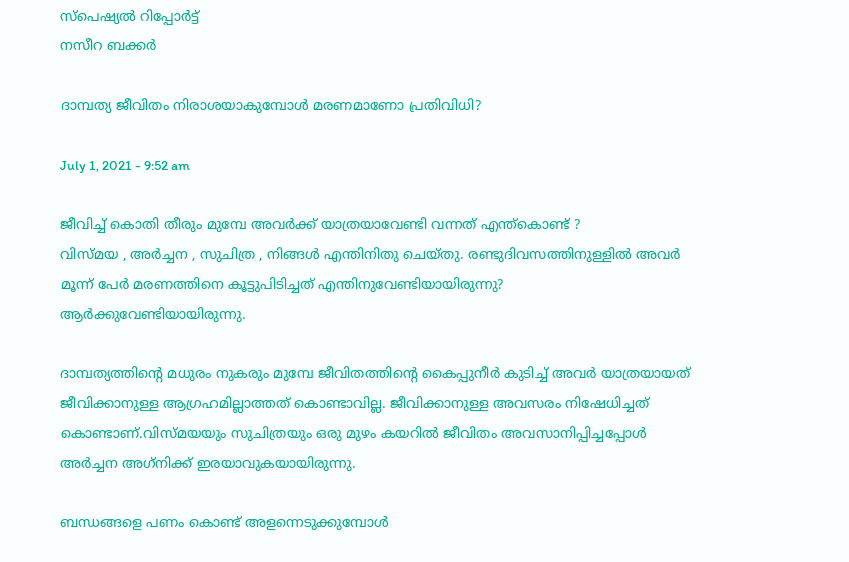സ്പെഷ്യൽ റിപ്പോര്‍ട്ട്
നസീറ ബക്കർ

ദാമ്പത്യ ജീവിതം നിരാശയാകുമ്പോൾ മരണമാണോ പ്രതിവിധി?

July 1, 2021 - 9:52 am

ജീവിച്ച് കൊതി തീരും മുമ്പേ അവർക്ക് യാത്രയാവേണ്ടി വന്നത് എന്ത്കൊണ്ട് ?
വിസ്മയ , അർച്ചന , സുചിത്ര , നിങ്ങൾ എന്തിനിതു ചെയ്തു. രണ്ടുദിവസത്തിനുള്ളിൽ അവർ മൂന്ന് പേർ മരണത്തിനെ കൂട്ടുപിടിച്ചത് എന്തിനുവേണ്ടിയായിരുന്നു? ആർക്കുവേണ്ടിയായിരുന്നു.

ദാമ്പത്യത്തിന്റെ മധുരം നുകരും മുമ്പേ ജീവിതത്തിന്റെ കൈപ്പുനീർ കുടിച്ച് അവർ യാത്രയായത് ജീവിക്കാനുള്ള ആഗ്രഹമില്ലാത്തത് കൊണ്ടാവില്ല. ജീവിക്കാനുള്ള അവസരം നിഷേധിച്ചത് കൊണ്ടാണ്.വിസ്മയയും സുചിത്രയും ഒരു മുഴം കയറിൽ ജീവിതം അവസാനിപ്പിച്ചപ്പോൾ അർച്ചന അഗ്‌നിക്ക് ഇരയാവുകയായിരുന്നു.

ബന്ധങ്ങളെ പണം കൊണ്ട് അളന്നെടുക്കുമ്പോൾ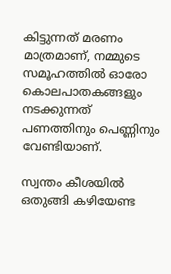കിട്ടുന്നത് മരണം മാത്രമാണ്, നമ്മുടെ സമൂഹത്തിൽ ഓരോ കൊലപാതകങ്ങളും നടക്കുന്നത് പണത്തിനും പെണ്ണിനും വേണ്ടിയാണ്.

സ്വന്തം കീശയിൽ ഒതുങ്ങി കഴിയേണ്ട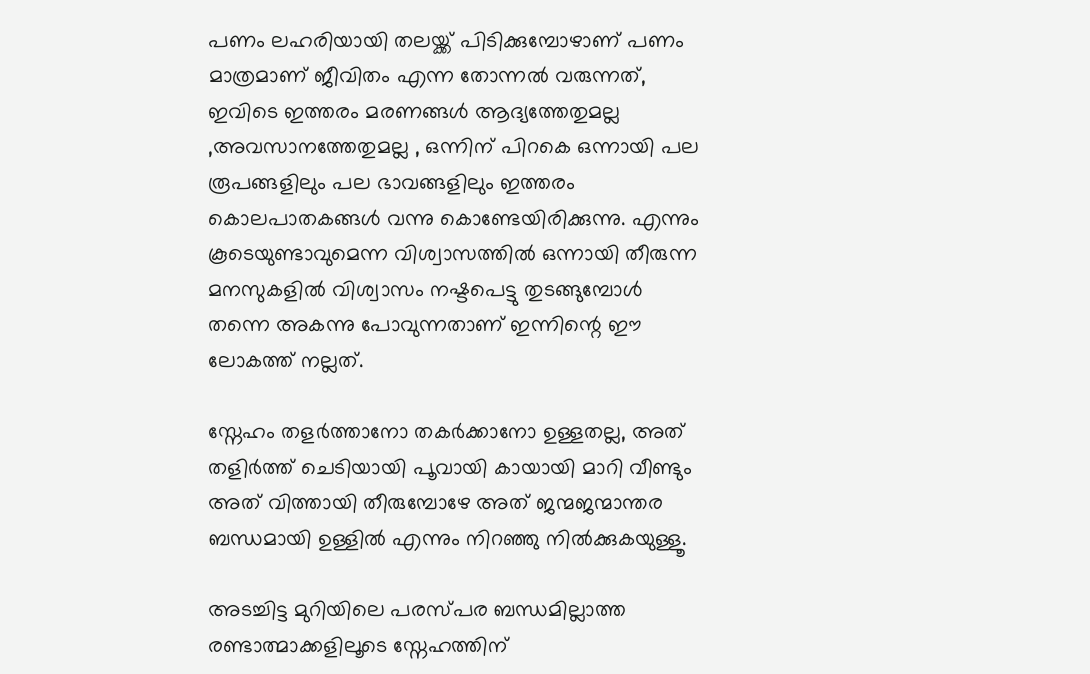പണം ലഹരിയായി തലയ്ക്ക് പിടിക്കുമ്പോഴാണ് പണം മാത്രമാണ് ജീവിതം എന്ന തോന്നൽ വരുന്നത്, ഇവിടെ ഇത്തരം മരണങ്ങൾ ആദ്യത്തേതുമല്ല ,അവസാനത്തേതുമല്ല , ഒന്നിന് പിറകെ ഒന്നായി പല രൂപങ്ങളിലും പല ഭാവങ്ങളിലും ഇത്തരം കൊലപാതകങ്ങൾ വന്നു കൊണ്ടേയിരിക്കുന്നു. എന്നും കൂടെയുണ്ടാവുമെന്ന വിശ്വാസത്തിൽ ഒന്നായി തീരുന്ന മനസുകളിൽ വിശ്വാസം നഷ്ടപെട്ടു തുടങ്ങുമ്പോൾ തന്നെ അകന്നു പോവുന്നതാണ് ഇന്നിന്റെ ഈ ലോകത്ത് നല്ലത്.

സ്നേഹം തളർത്താനോ തകർക്കാനോ ഉള്ളതല്ല, അത് തളിർത്ത് ചെടിയായി പൂവായി കായായി മാറി വീണ്ടും അത് വിത്തായി തീരുമ്പോഴേ അത് ജന്മജന്മാന്തര ബന്ധമായി ഉള്ളിൽ എന്നും നിറഞ്ഞു നിൽക്കുകയുള്ളൂ.

അടച്ചിട്ട മുറിയിലെ പരസ്പര ബന്ധമില്ലാത്ത രണ്ടാത്മാക്കളിലൂടെ സ്നേഹത്തിന്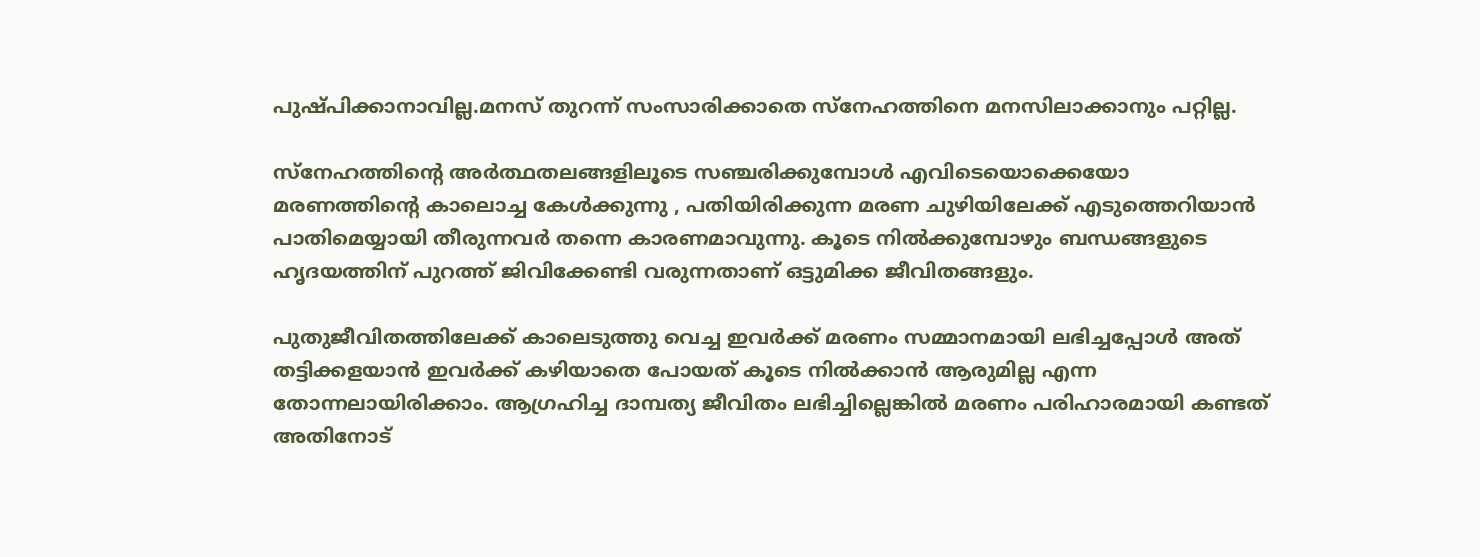പുഷ്പിക്കാനാവില്ല.മനസ് തുറന്ന് സംസാരിക്കാതെ സ്നേഹത്തിനെ മനസിലാക്കാനും പറ്റില്ല.

സ്നേഹത്തിന്റെ അർത്ഥതലങ്ങളിലൂടെ സഞ്ചരിക്കുമ്പോൾ എവിടെയൊക്കെയോ മരണത്തിന്റെ കാലൊച്ച കേൾക്കുന്നു , പതിയിരിക്കുന്ന മരണ ചുഴിയിലേക്ക് എടുത്തെറിയാൻ പാതിമെയ്യായി തീരുന്നവർ തന്നെ കാരണമാവുന്നു. കൂടെ നിൽക്കുമ്പോഴും ബന്ധങ്ങളുടെ ഹൃദയത്തിന് പുറത്ത് ജിവിക്കേണ്ടി വരുന്നതാണ് ഒട്ടുമിക്ക ജീവിതങ്ങളും.

പുതുജീവിതത്തിലേക്ക് കാലെടുത്തു വെച്ച ഇവർക്ക് മരണം സമ്മാനമായി ലഭിച്ചപ്പോൾ അത് തട്ടിക്കളയാൻ ഇവർക്ക് കഴിയാതെ പോയത് കൂടെ നിൽക്കാൻ ആരുമില്ല എന്ന തോന്നലായിരിക്കാം. ആഗ്രഹിച്ച ദാമ്പത്യ ജീവിതം ലഭിച്ചില്ലെങ്കിൽ മരണം പരിഹാരമായി കണ്ടത് അതിനോട്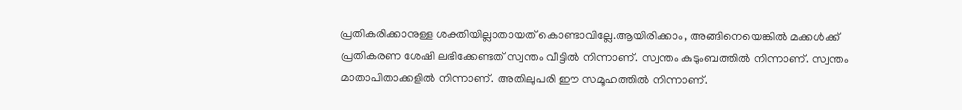പ്രതികരിക്കാനുള്ള ശക്തിയില്ലാതായത് കൊണ്ടാവില്ലേ.ആയിരിക്കാം, അങ്ങിനെയെങ്കിൽ മക്കൾക്ക് പ്രതികരണ ശേഷി ലഭിക്കേണ്ടത് സ്വന്തം വീട്ടിൽ നിന്നാണ്. സ്വന്തം കുടുംബത്തിൽ നിന്നാണ്. സ്വന്തം മാതാപിതാക്കളിൽ നിന്നാണ്. അതിലുപരി ഈ സമൂഹത്തിൽ നിന്നാണ്.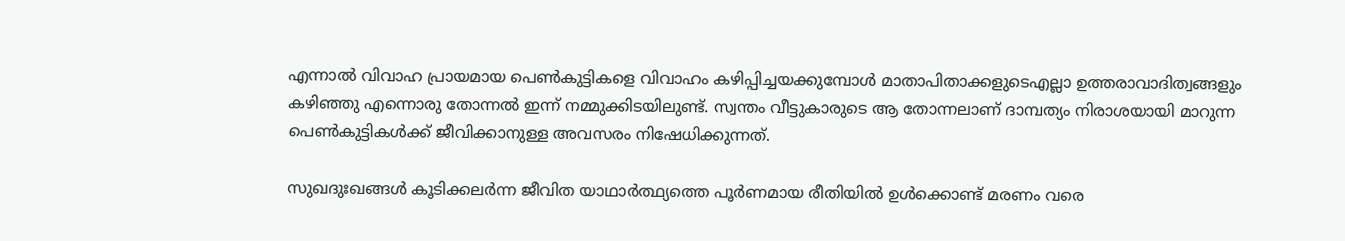എന്നാൽ വിവാഹ പ്രായമായ പെൺകുട്ടികളെ വിവാഹം കഴിപ്പിച്ചയക്കുമ്പോൾ മാതാപിതാക്കളുടെഎല്ലാ ഉത്തരാവാദിത്വങ്ങളും കഴിഞ്ഞു എന്നൊരു തോന്നൽ ഇന്ന് നമ്മുക്കിടയിലുണ്ട്. സ്വന്തം വീട്ടുകാരുടെ ആ തോന്നലാണ് ദാമ്പത്യം നിരാശയായി മാറുന്ന പെൺകുട്ടികൾക്ക് ജീവിക്കാനുള്ള അവസരം നിഷേധിക്കുന്നത്.

സുഖദുഃഖങ്ങൾ കൂടിക്കലർന്ന ജീവിത യാഥാർത്ഥ്യത്തെ പൂർണമായ രീതിയിൽ ഉൾക്കൊണ്ട് മരണം വരെ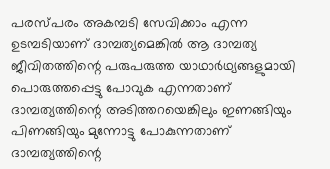പരസ്പരം അകമ്പടി സേവിക്കാം എന്ന ഉടമ്പടിയാണ് ദാമ്പത്യമെങ്കിൽ ആ ദാമ്പത്യ ജീവിതത്തിന്റെ പരുപരുത്ത യാഥാർഥ്യങ്ങളുമായി പൊരുത്തപ്പെട്ടു പോവുക എന്നതാണ് ദാമ്പത്യത്തിന്റെ അടിത്തറയെങ്കിലും ഇണങ്ങിയും പിണങ്ങിയും മുന്നോട്ടു പോകുന്നതാണ് ദാമ്പത്യത്തിന്റെ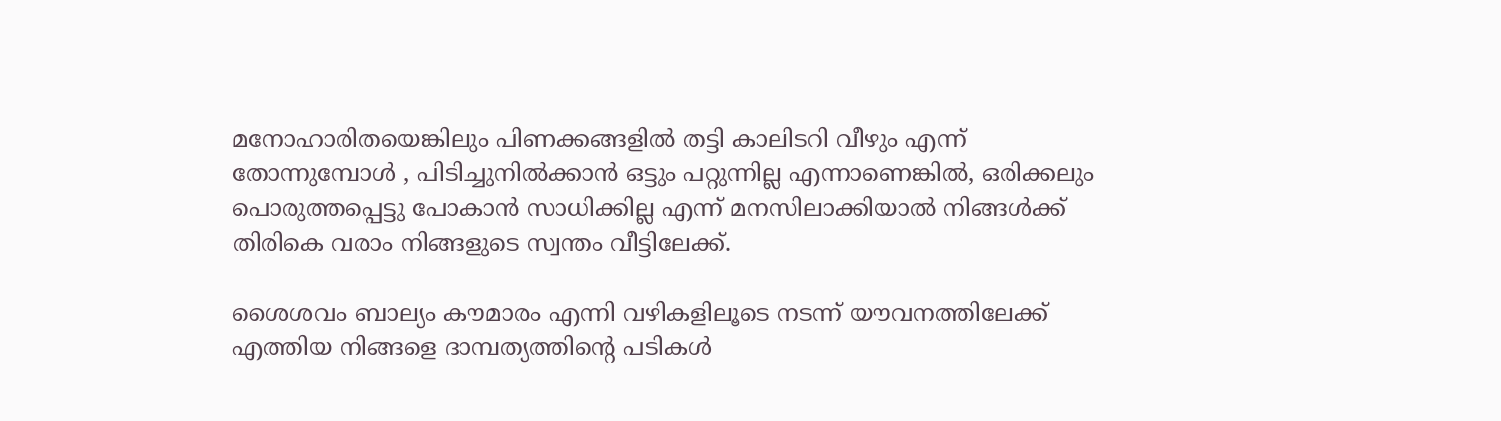മനോഹാരിതയെങ്കിലും പിണക്കങ്ങളിൽ തട്ടി കാലിടറി വീഴും എന്ന് തോന്നുമ്പോൾ , പിടിച്ചുനിൽക്കാൻ ഒട്ടും പറ്റുന്നില്ല എന്നാണെങ്കിൽ, ഒരിക്കലും പൊരുത്തപ്പെട്ടു പോകാൻ സാധിക്കില്ല എന്ന് മനസിലാക്കിയാൽ നിങ്ങൾക്ക് തിരികെ വരാം നിങ്ങളുടെ സ്വന്തം വീട്ടിലേക്ക്.

ശൈശവം ബാല്യം കൗമാരം എന്നി വഴികളിലൂടെ നടന്ന് യൗവനത്തിലേക്ക് എത്തിയ നിങ്ങളെ ദാമ്പത്യത്തിന്റെ പടികൾ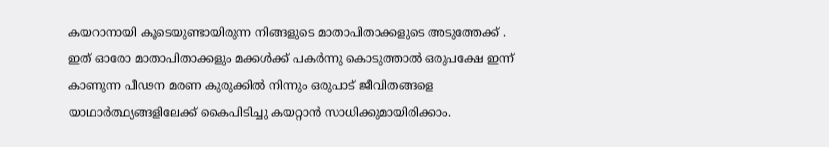കയറാനായി കൂടെയുണ്ടായിരുന്ന നിങ്ങളുടെ മാതാപിതാക്കളുടെ അടുത്തേക്ക് . ഇത് ഓരോ മാതാപിതാക്കളും മക്കൾക്ക് പകർന്നു കൊടുത്താൽ ഒരുപക്ഷേ ഇന്ന് കാണുന്ന പീഢന മരണ കുരുക്കിൽ നിന്നും ഒരുപാട് ജീവിതങ്ങളെ യാഥാർത്ഥ്യങ്ങളിലേക്ക് കൈപിടിച്ചു കയറ്റാൻ സാധിക്കുമായിരിക്കാം.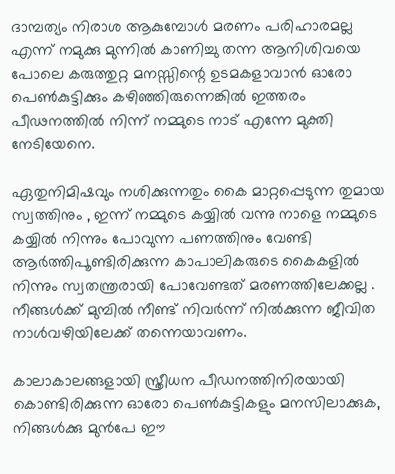ദാമ്പത്യം നിരാശ ആകുമ്പോൾ മരണം പരിഹാരമല്ല എന്ന് നമുക്കു മുന്നിൽ കാണിച്ചു തന്ന ആനിശിവയെ പോലെ കരുത്തുറ്റ മനസ്സിന്റെ ഉടമകളാവാൻ ഓരോ പെൺകുട്ടിക്കും കഴിഞ്ഞിരുന്നെങ്കിൽ ഇത്തരം പീഢനത്തിൽ നിന്ന് നമ്മുടെ നാട് എന്നേ മുക്തി നേടിയേനെ.

ഏതുനിമിഷവും നശിക്കുന്നതും കൈ മാറ്റപ്പെടുന്ന തുമായ സ്വത്തിനും , ഇന്ന് നമ്മുടെ കയ്യിൽ വന്നു നാളെ നമ്മുടെ കയ്യിൽ നിന്നും പോവുന്ന പണത്തിനും വേണ്ടി ആർത്തിപൂണ്ടിരിക്കുന്ന കാപാലികരുടെ കൈകളിൽ നിന്നും സ്വതന്ത്രരായി പോവേണ്ടത് മരണത്തിലേക്കല്ല . നീങ്ങൾക്ക് മുമ്പിൽ നീണ്ട് നിവർന്ന് നിൽക്കുന്ന ജീവിത നാൾവഴിയിലേക്ക് തന്നെയാവണം.

കാലാകാലങ്ങളായി സ്ത്രീധന പീഡനത്തിനിരയായി കൊണ്ടിരിക്കുന്ന ഓരോ പെൺകുട്ടികളും മനസിലാക്കുക, നിങ്ങൾക്കു മുൻപേ ഈ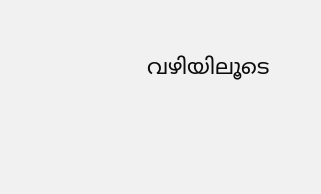വഴിയിലൂടെ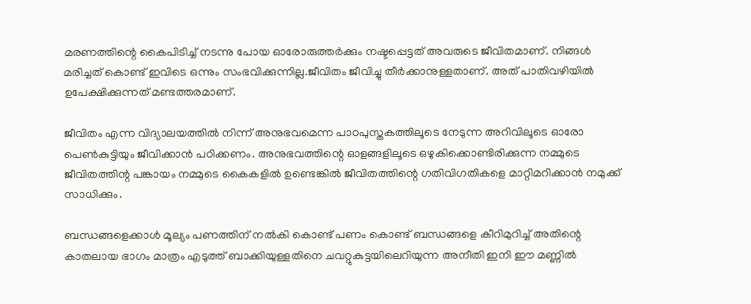മരണത്തിന്റെ കൈപിടിച്ച് നടന്നു പോയ ഓരോരുത്തർക്കും നഷ്ടപ്പെട്ടത് അവരുടെ ജീവിതമാണ്. നിങ്ങൾ മരിച്ചത് കൊണ്ട് ഇവിടെ ഒന്നും സംഭവിക്കുന്നില്ല.ജീവിതം ജീവിച്ചു തീർക്കാനുള്ളതാണ്. അത് പാതിവഴിയിൽ ഉപേക്ഷിക്കുന്നത് മണ്ടത്തരമാണ്.

ജീവിതം എന്ന വിദ്യാലയത്തിൽ നിന്ന് അനുഭവമെന്ന പാഠപുസ്തകത്തിലൂടെ നേടുന്ന അറിവിലൂടെ ഓരോ പെൺകുട്ടിയും ജീവിക്കാൻ പഠിക്കണം. അനുഭവത്തിന്റെ ഓളങ്ങളിലൂടെ ഒഴുകിക്കൊണ്ടിരിക്കുന്ന നമ്മുടെ ജീവിതത്തിന്റ പങ്കായം നമ്മുടെ കൈകളിൽ ഉണ്ടെങ്കിൽ ജീവിതത്തിന്റെ ഗതിവിഗതികളെ മാറ്റിമറിക്കാൻ നമുക്ക് സാധിക്കും.

ബന്ധങ്ങളെക്കാൾ മൂല്യം പണത്തിന് നൽകി കൊണ്ട് പണം കൊണ്ട് ബന്ധങ്ങളെ കീറിമുറിച്ച് അതിന്റെ കാതലായ ഭാഗം മാത്രം എടുത്ത് ബാക്കിയുള്ളതിനെ ചവറ്റുകുട്ടയിലെറിയുന്ന അനീതി ഇനി ഈ മണ്ണിൽ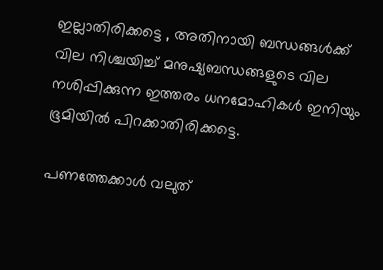ഇല്ലാതിരിക്കട്ടെ , അതിനായി ബന്ധങ്ങൾക്ക് വില നിശ്ചയിച്ച് മനുഷ്യബന്ധങ്ങളുടെ വില നശിപ്പിക്കുന്ന ഇത്തരം ധനമോഹികൾ ഇനിയും ഭൂമിയിൽ പിറക്കാതിരിക്കട്ടെ.

പണത്തേക്കാൾ വലുത്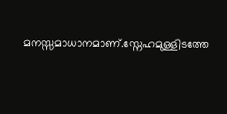മനസ്സമാധാനമാണ്.സ്നേഹമുള്ളിടത്തേ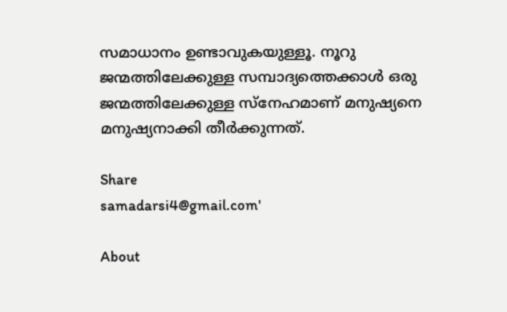സമാധാനം ഉണ്ടാവുകയുള്ളൂ. നൂറു ജന്മത്തിലേക്കുള്ള സമ്പാദ്യത്തെക്കാൾ ഒരു ജന്മത്തിലേക്കുള്ള സ്നേഹമാണ് മനുഷ്യനെ മനുഷ്യനാക്കി തീർക്കുന്നത്.

Share
samadarsi4@gmail.com'

About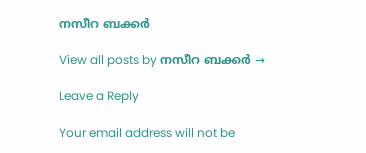നസീറ ബക്കർ

View all posts by നസീറ ബക്കർ →

Leave a Reply

Your email address will not be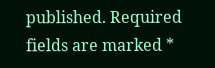published. Required fields are marked *